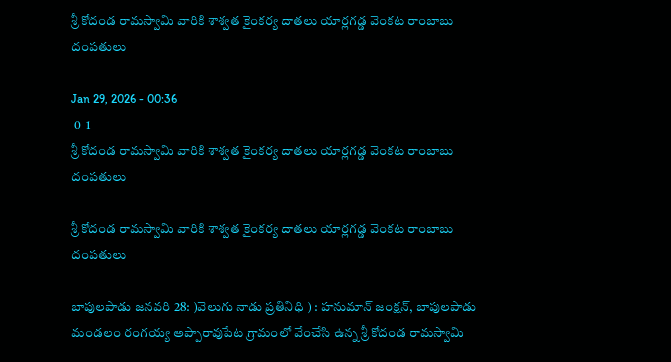శ్రీ కోదండ రామస్వామి వారికి శాశ్వత కైంకర్య దాతలు యార్లగడ్డ వెంకట రాంబాబు దంపతులు

Jan 29, 2026 - 00:36
 0  1
శ్రీ కోదండ రామస్వామి వారికి శాశ్వత కైంకర్య దాతలు యార్లగడ్డ వెంకట రాంబాబు దంపతులు

శ్రీ కోదండ రామస్వామి వారికి శాశ్వత కైంకర్య దాతలు యార్లగడ్డ వెంకట రాంబాబు దంపతులు

బాపులపాడు జనవరి 28: )వెలుగు నాడు ప్రతినిధి ) : హనుమాన్ జంక్షన్, బాపులపాడు మండలం రంగయ్య అప్పారావుపేట గ్రామంలో వేంచేసి ఉన్న శ్రీ కోదండ రామస్వామి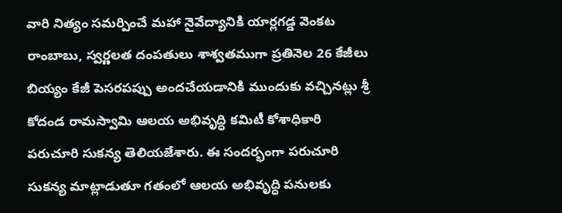వారి నిత్యం సమర్పించే మహా నైవేద్యానికి యార్లగడ్డ వెంకట రాంబాబు, స్వర్ణలత దంపతులు శాశ్వతముగా ప్రతినెల 26 కేజీలు బియ్యం కేజీ పెసరపప్పు అందచేయడానికి ముందుకు వచ్చినట్లు శ్రీ కోదండ రామస్వామి ఆలయ అభివృద్ధి కమిటీ కోశాధికారి పరుచూరి సుకన్య తెలియజేశారు. ఈ సందర్భంగా పరుచూరి సుకన్య మాట్లాడుతూ గతంలో ఆలయ అభివృద్ధి పనులకు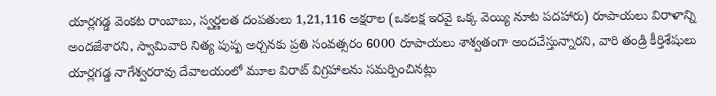యార్లగడ్డ వెంకట రాంబాబు, స్వర్ణలత దంపతులు 1,21,116 అక్షరాల (ఒకలక్ష ఇరవై ఒక్క వెయ్యి నూట పదహారు) రూపాయలు విరాళాన్ని అందజేశారని, స్వామివారి నిత్య పుష్ప అర్చనకు ప్రతి సంవత్సరం 6000 రూపాయలు శాశ్వతంగా అందచేస్తున్నారని, వారి తండ్రి కీర్తిశేషులు యార్లగడ్డ నాగేశ్వరరావు దేవాలయంలో మూల విరాట్ విగ్రహాలను సమర్పించినట్లు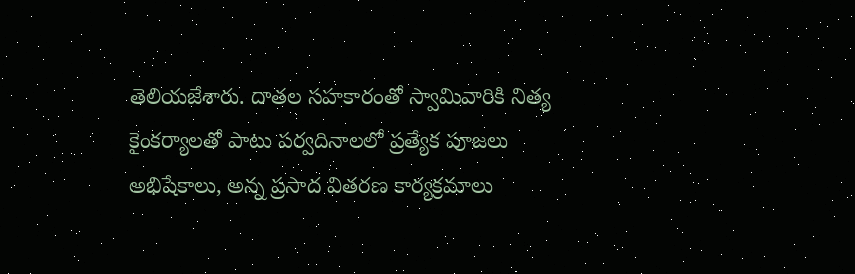తెలియజేశారు. దాతల సహకారంతో స్వామివారికి నిత్య కైంకర్యాలతో పాటు పర్వదినాలలో ప్రత్యేక పూజలు అభిషేకాలు, అన్న ప్రసాద వితరణ కార్యక్రమాలు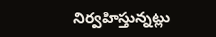నిర్వహిస్తున్నట్లు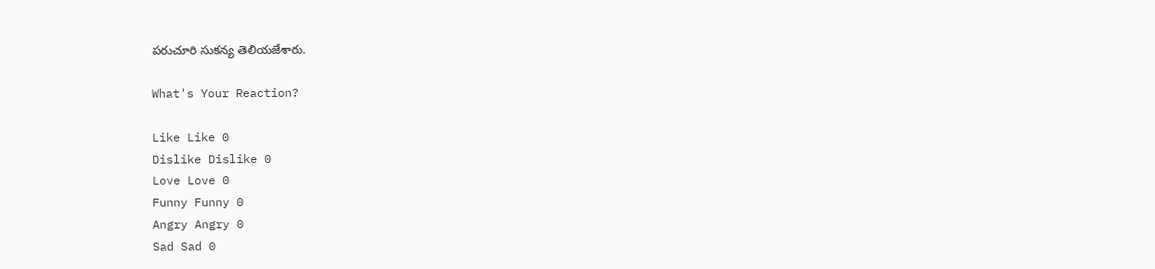పరుచూరి సుకన్య తెలియజేశారు.

What's Your Reaction?

Like Like 0
Dislike Dislike 0
Love Love 0
Funny Funny 0
Angry Angry 0
Sad Sad 0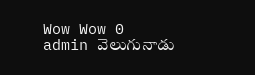Wow Wow 0
admin వెలుగునాడు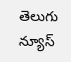తెలుగు న్యూస్